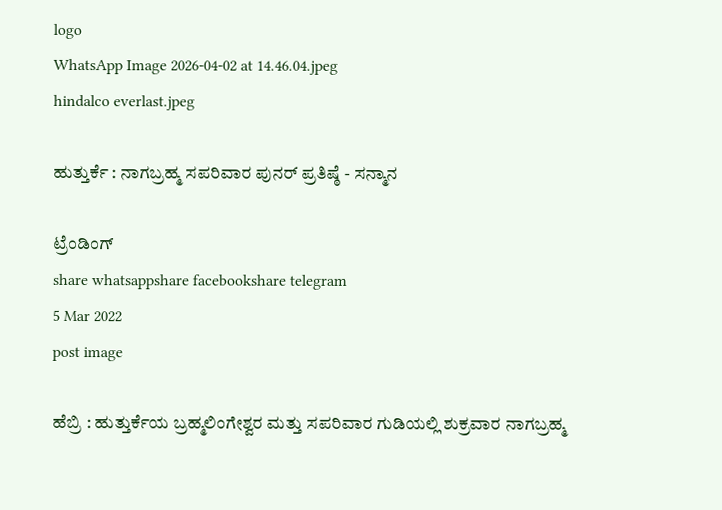logo
WhatsApp Image 2026-04-02 at 14.46.04.jpeg
hindalco everlast.jpeg

ಹುತ್ತುರ್ಕೆ : ನಾಗಬ್ರಹ್ಮ ಸಪರಿವಾರ ಪುನರ್‌ ಪ್ರತಿಷ್ಠೆ - ಸನ್ಮಾನ

ಟ್ರೆಂಡಿಂಗ್
share whatsappshare facebookshare telegram
5 Mar 2022
post image

ಹೆಬ್ರಿ : ಹುತ್ತುರ್ಕೆಯ ಬ್ರಹ್ಮಲಿಂಗೇಶ್ವರ ಮತ್ತು ಸಪರಿವಾರ ಗುಡಿಯಲ್ಲಿ ಶುಕ್ರವಾರ ನಾಗಬ್ರಹ್ಮ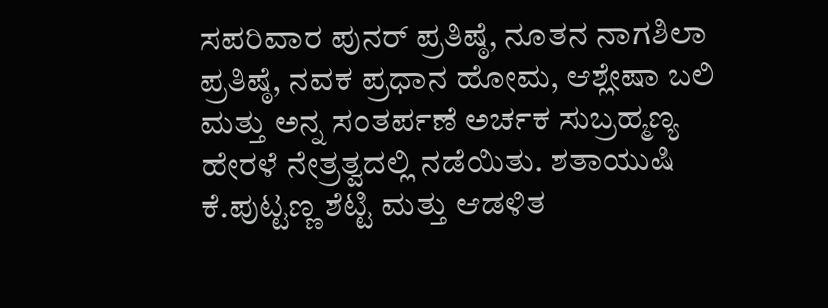ಸಪರಿವಾರ ಪುನರ್‌ ಪ್ರತಿಷ್ಠೆ, ನೂತನ ನಾಗಶಿಲಾ ಪ್ರತಿಷ್ಠೆ, ನವಕ ಪ್ರಧಾನ ಹೋಮ, ಆಶ್ಲೇಷಾ ಬಲಿ ಮತ್ತು ಅನ್ನ ಸಂತರ್ಪಣೆ ಅರ್ಚಕ ಸುಬ್ರಹ್ಮಣ್ಯ ಹೇರಳೆ ನೇತ್ರತ್ವದಲ್ಲಿ ನಡೆಯಿತು. ಶತಾಯುಷಿ ಕೆ.ಪುಟ್ಟಣ್ಣ ಶೆಟ್ಟಿ ಮತ್ತು ಆಡಳಿತ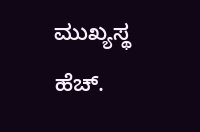ಮುಖ್ಯಸ್ಥ ಹೆಚ್.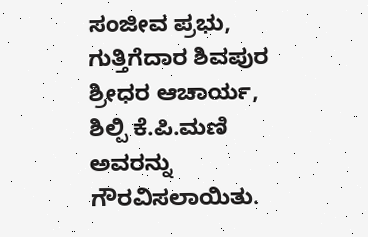ಸಂಜೀವ ಪ್ರಭು, ಗುತ್ತಿಗೆದಾರ ಶಿವಪುರ ಶ್ರೀಧರ ಆಚಾರ್ಯ, ಶಿಲ್ಪಿ ಕೆ.ಪಿ.ಮಣಿ ಅವರನ್ನು ಗೌರವಿಸಲಾಯಿತು.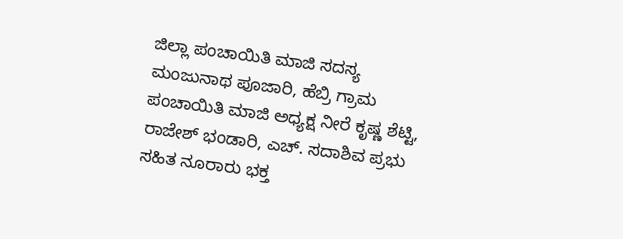ಜಿಲ್ಲಾ ಪಂಚಾಯಿತಿ ಮಾಜಿ ಸದಸ್ಯ ಮಂಜುನಾಥ ಪೂಜಾರಿ, ಹೆಬ್ರಿ ಗ್ರಾಮ ಪಂಚಾಯಿತಿ ಮಾಜಿ ಅಧ್ಯಕ್ಷ ನೀರೆ ಕೃಷ್ಣ ಶೆಟ್ಟಿ, ರಾಜೇಶ್‌ ಭಂಡಾರಿ, ಎಚ್. ಸದಾಶಿವ ಪ್ರಭು ಸಹಿತ ನೂರಾರು ಭಕ್ತ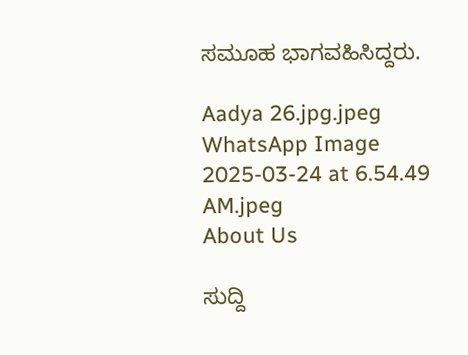ಸಮೂಹ ಭಾಗವಹಿಸಿದ್ದರು.

Aadya 26.jpg.jpeg
WhatsApp Image 2025-03-24 at 6.54.49 AM.jpeg
About Us

ಸುದ್ದಿ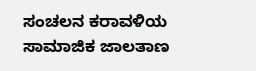ಸಂಚಲನ ಕರಾವಳಿಯ ಸಾಮಾಜಿಕ ಜಾಲತಾಣ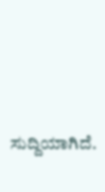ಸುದ್ದಿಯಾಗಿದೆ.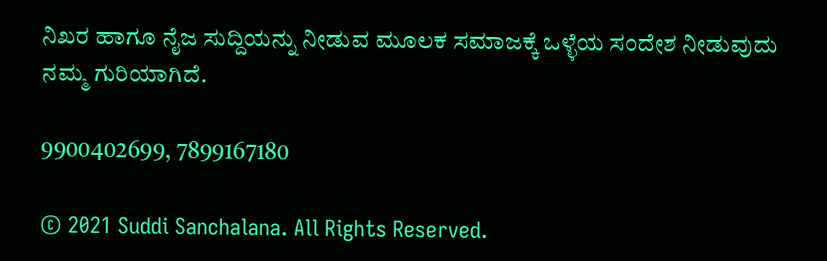ನಿಖರ ಹಾಗೂ ನೈಜ ಸುದ್ದಿಯನ್ನು ನೀಡುವ ಮೂಲಕ ಸಮಾಜಕ್ಕೆ ಒಳ್ಳೆಯ ಸಂದೇಶ ನೀಡುವುದು ನಮ್ಮ ಗುರಿಯಾಗಿದೆ.

9900402699, 7899167180

© 2021 Suddi Sanchalana. All Rights Reserved.